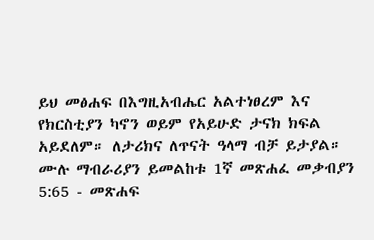ይህ መፅሐፍ በእግዚአብሔር አልተነፀረም እና የክርስቲያን ካኖን ወይም የአይሁድ ታናክ ክፍል አይደለም። ለታሪክና ለጥናት ዓላማ ብቻ ይታያል። ሙሉ ማብራሪያን ይመልከቱ 1ኛ መጽሐፈ መቃብያን 5:65 - መጽሐፍ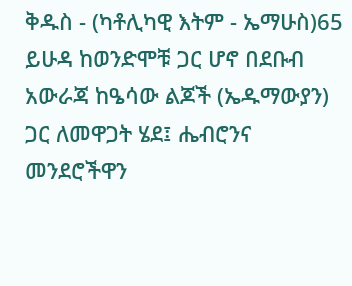ቅዱስ - (ካቶሊካዊ እትም - ኤማሁስ)65 ይሁዳ ከወንድሞቹ ጋር ሆኖ በደቡብ አውራጃ ከዔሳው ልጆች (ኤዱማውያን) ጋር ለመዋጋት ሄደ፤ ሔብሮንና መንደሮችዋን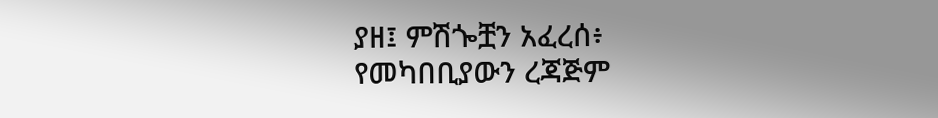ያዘ፤ ምሽጐቿን አፈረሰ፥ የመካበቢያውን ረጃጅም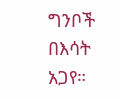ግንቦች በእሳት አጋየ።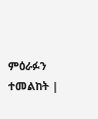ምዕራፉን ተመልከት |